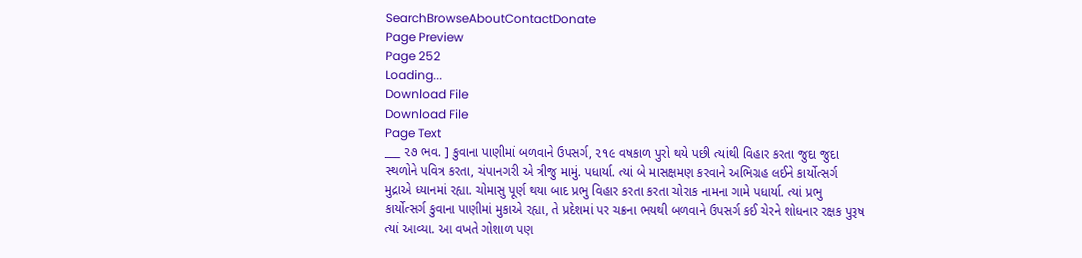SearchBrowseAboutContactDonate
Page Preview
Page 252
Loading...
Download File
Download File
Page Text
___ ૨૭ ભવ. ] કુવાના પાણીમાં બળવાને ઉપસર્ગ, ૨૧૯ વષકાળ પુરો થયે પછી ત્યાંથી વિહાર કરતા જુદા જુદા સ્થળોને પવિત્ર કરતા, ચંપાનગરી એ ત્રીજુ મામું. પધાર્યા. ત્યાં બે માસક્ષમણ કરવાને અભિગ્રહ લઈને કાર્યોત્સર્ગ મુદ્રાએ ધ્યાનમાં રહ્યા. ચોમાસુ પૂર્ણ થયા બાદ પ્રભુ વિહાર કરતા કરતા ચોરાક નામના ગામે પધાર્યા. ત્યાં પ્રભુ કાર્યોત્સર્ગ કુવાના પાણીમાં મુકાએ રહ્યા, તે પ્રદેશમાં પર ચક્રના ભયથી બળવાને ઉપસર્ગ કઈ ચેરને શોધનાર રક્ષક પુરૂષ ત્યાં આવ્યા. આ વખતે ગોશાળ પણ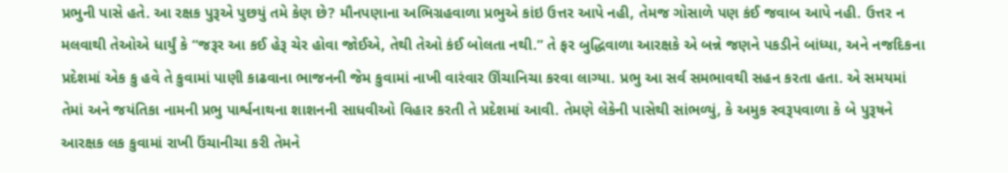પ્રભુની પાસે હતે. આ રક્ષક પુરૂએ પુછયું તમે કેણ છે? મૌનપણાના અભિગ્રહવાળા પ્રભુએ કાંઇ ઉત્તર આપે નહી, તેમજ ગોસાળે પણ કંઈ જવાબ આપે નહી. ઉત્તર ન મલવાથી તેઓએ ધાર્યું કે “જરૂર આ કઈ હેરૂ ચેર હોવા જોઈએ, તેથી તેઓ કંઈ બોલતા નથી.” તે ફર બુદ્ધિવાળા આરક્ષકે એ બન્ને જણને પકડીને બાંધ્યા, અને નજદિકના પ્રદેશમાં એક કુ હવે તે કુવામાં પાણી કાઢવાના ભાજનની જેમ કુવામાં નાખી વારંવાર ઊંચાનિચા કરવા લાગ્યા. પ્રભુ આ સર્વ સમભાવથી સહન કરતા હતા. એ સમયમાં તેમાં અને જયંતિકા નામની પ્રભુ પાર્શ્વનાથના શાશનની સાધવીઓ વિહાર કરતી તે પ્રદેશમાં આવી. તેમણે લેકેની પાસેથી સાંભળ્યું, કે અમુક સ્વરૂપવાળા કે બે પુરૂષને આરક્ષક લક કુવામાં રાખી ઉંચાનીચા કરી તેમને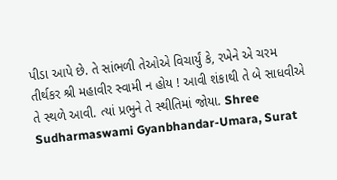પીડા આપે છે. તે સાંભળી તેઓએ વિચાર્યું કે, રખેને એ ચરમ તીર્થકર શ્રી મહાવીર સ્વામી ન હોય ! આવી શંકાથી તે બે સાધવીએ તે સ્થળે આવી. ત્યાં પ્રભુને તે સ્થીતિમાં જોયા. Shree Sudharmaswami Gyanbhandar-Umara, Surat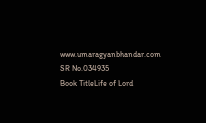www.umaragyanbhandar.com
SR No.034935
Book TitleLife of Lord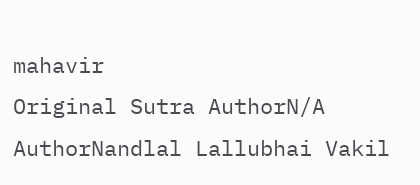mahavir
Original Sutra AuthorN/A
AuthorNandlal Lallubhai Vakil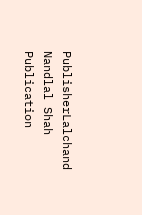PublisherLalchand Nandlal Shah
Publication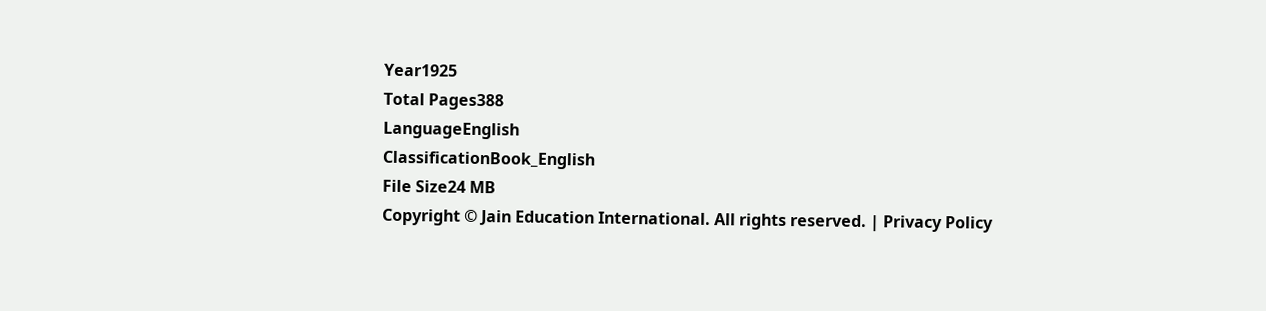Year1925
Total Pages388
LanguageEnglish
ClassificationBook_English
File Size24 MB
Copyright © Jain Education International. All rights reserved. | Privacy Policy